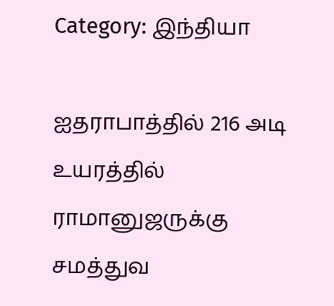Category: இந்தியா

ஐதராபாத்தில் 216 அடி உயரத்தில் ராமானுஜருக்கு சமத்துவ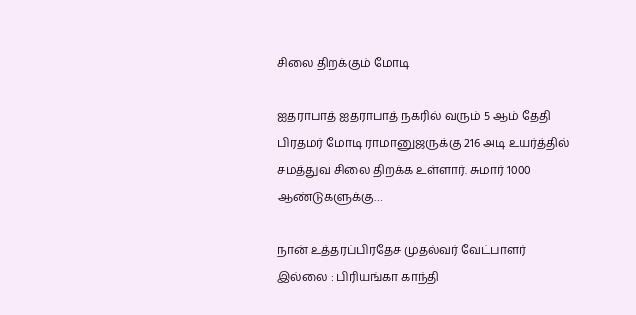சிலை திறக்கும் மோடி

ஐதராபாத் ஐதராபாத் நகரில் வரும் 5 ஆம் தேதி பிரதமர் மோடி ராமானுஜருக்கு 216 அடி உயர்த்தில் சமத்துவ சிலை திறக்க உள்ளார். சுமார் 1000 ஆண்டுகளுக்கு…

நான் உத்தரப்பிரதேச முதல்வர் வேட்பாளர் இல்லை : பிரியங்கா காந்தி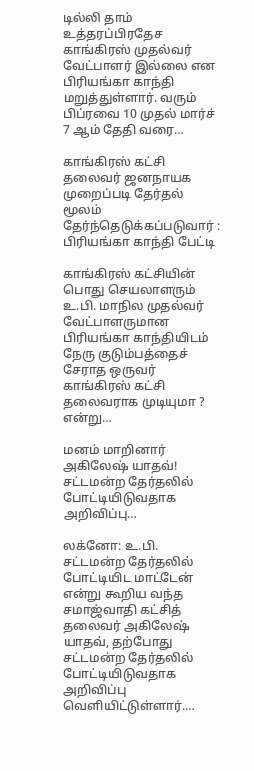டில்லி தாம் உத்தரப்பிரதேச காங்கிரஸ் முதல்வர் வேட்பாளர் இல்லை என பிரியங்கா காந்தி மறுத்துள்ளார். வரும் பிப்ரவை 10 முதல் மார்ச் 7 ஆம் தேதி வரை…

காங்கிரஸ் கட்சி தலைவர் ஜனநாயக முறைப்படி தேர்தல் மூலம் தேர்ந்தெடுக்கப்படுவார் : பிரியங்கா காந்தி பேட்டி

காங்கிரஸ் கட்சியின் பொது செயலாளரும் உ.பி. மாநில முதல்வர் வேட்பாளருமான பிரியங்கா காந்தியிடம் நேரு குடும்பத்தைச் சேராத ஒருவர் காங்கிரஸ் கட்சி தலைவராக முடியுமா ? என்று…

மனம் மாறினார் அகிலேஷ் யாதவ்! சட்டமன்ற தேர்தலில் போட்டியிடுவதாக அறிவிப்பு…

லக்னோ: உ.பி. சட்டமன்ற தேர்தலில் போட்டியிட மாட்டேன் என்று கூறிய வந்த சமாஜ்வாதி கட்சித் தலைவர் அகிலேஷ் யாதவ், தற்போது சட்டமன்ற தேர்தலில் போட்டியிடுவதாக அறிவிப்பு வெளியிட்டுள்ளார்.…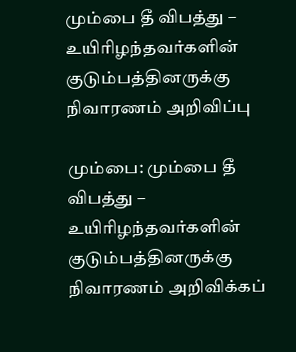மும்பை தீ விபத்து – உயிரிழந்தவர்களின் குடும்பத்தினருக்கு நிவாரணம் அறிவிப்பு

மும்பை: மும்பை தீ விபத்து – உயிரிழந்தவர்களின் குடும்பத்தினருக்கு நிவாரணம் அறிவிக்கப்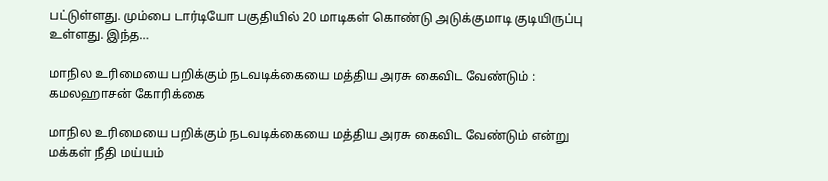பட்டுள்ளது. மும்பை டார்டியோ பகுதியில் 20 மாடிகள் கொண்டு அடுக்குமாடி குடியிருப்பு உள்ளது. இந்த…

மாநில உரிமையை பறிக்கும் நடவடிக்கையை மத்திய அரசு கைவிட வேண்டும் : கமலஹாசன் கோரிக்கை

மாநில உரிமையை பறிக்கும் நடவடிக்கையை மத்திய அரசு கைவிட வேண்டும் என்று மக்கள் நீதி மய்யம்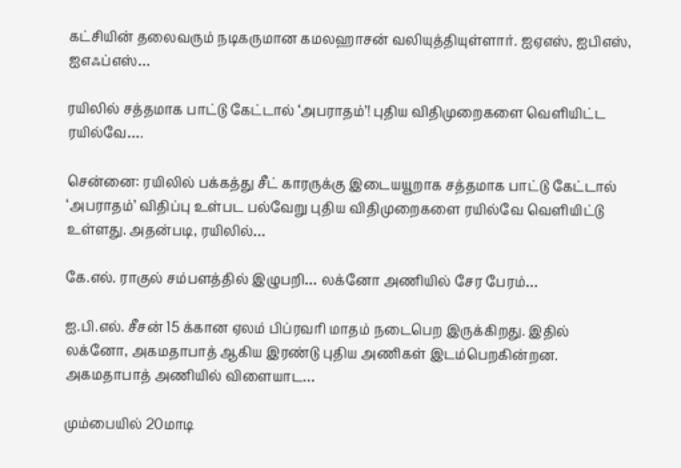கட்சியின் தலைவரும் நடிகருமான கமலஹாசன் வலியுத்தியுள்ளார். ஐஏஎஸ், ஐபிஎஸ், ஐஎஃப்எஸ்…

ரயிலில் சத்தமாக பாட்டு கேட்டால் ‘அபராதம்’! புதிய விதிமுறைகளை வெளியிட்ட ரயில்வே….

சென்னை: ரயிலில் பக்கத்து சீட் காரருக்கு இடையயூறாக சத்தமாக பாட்டு கேட்டால் ‘அபராதம்’ விதிப்பு உள்பட பல்வேறு புதிய விதிமுறைகளை ரயில்வே வெளியிட்டு உள்ளது. அதன்படி, ரயிலில்…

கே.எல். ராகுல் சம்பளத்தில் இழுபறி… லக்னோ அணியில் சேர பேரம்…

ஐ.பி.எல். சீசன் 15 க்கான ஏலம் பிப்ரவரி மாதம் நடைபெற இருக்கிறது. இதில் லக்னோ, அகமதாபாத் ஆகிய இரண்டு புதிய அணிகள் இடம்பெறகின்றன. அகமதாபாத் அணியில் விளையாட…

மும்பையில் 20மாடி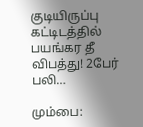குடியிருப்பு கட்டிடத்தில் பயங்கர தீ விபத்து! 2பேர் பலி…

மும்பை: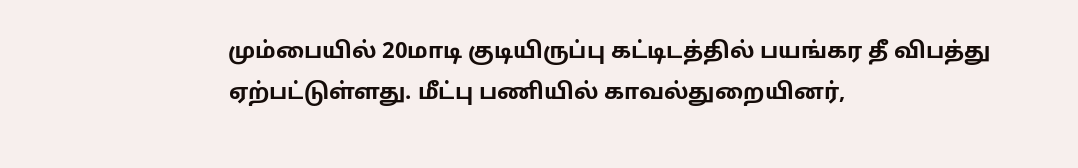மும்பையில் 20மாடி குடியிருப்பு கட்டிடத்தில் பயங்கர தீ விபத்து ஏற்பட்டுள்ளது. மீட்பு பணியில் காவல்துறையினர்,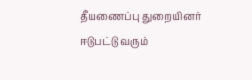தீயணைப்பு துறையினர் ஈடுபட்டு வரும்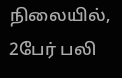நிலையில், 2பேர் பலி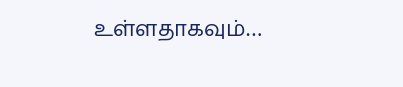உள்ளதாகவும்…